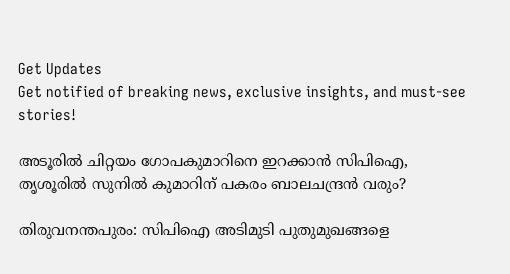Get Updates
Get notified of breaking news, exclusive insights, and must-see stories!

അടൂരില്‍ ചിറ്റയം ഗോപകുമാറിനെ ഇറക്കാന്‍ സിപിഐ, തൃശൂരില്‍ സുനില്‍ കുമാറിന് പകരം ബാലചന്ദ്രന്‍ വരും?

തിരുവനന്തപുരം: സിപിഐ അടിമുടി പുതുമുഖങ്ങളെ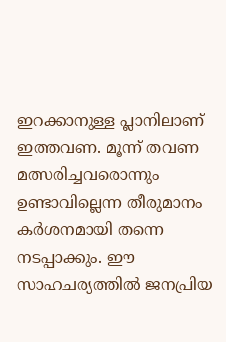ഇറക്കാനുള്ള പ്ലാനിലാണ് ഇത്തവണ. മൂന്ന് തവണ മത്സരിച്ചവരൊന്നും ഉണ്ടാവില്ലെന്ന തീരുമാനം കര്‍ശനമായി തന്നെ നടപ്പാക്കും. ഈ സാഹചര്യത്തില്‍ ജനപ്രിയ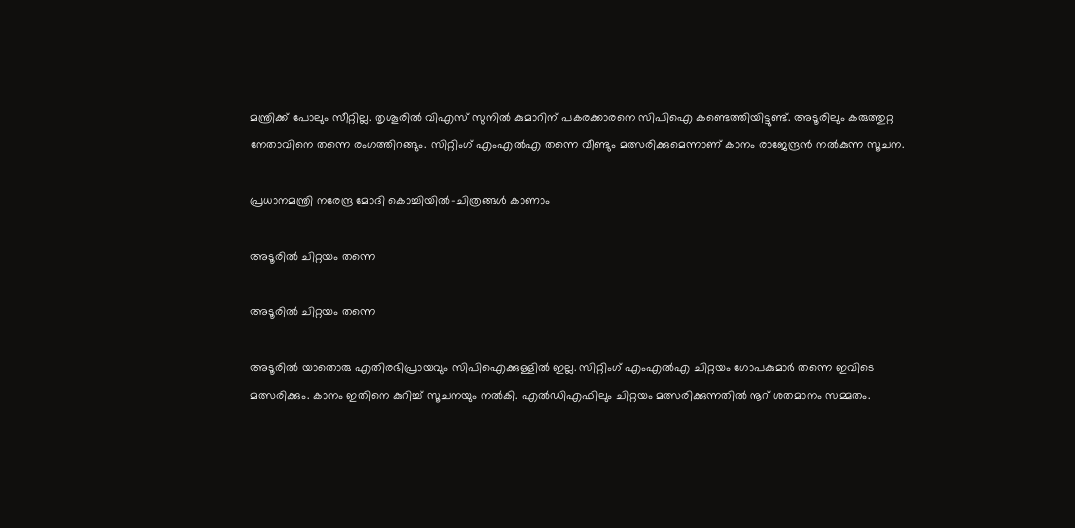മന്ത്രിക്ക് പോലും സീറ്റില്ല. തൃശൂരില്‍ വിഎസ് സുനില്‍ കുമാറിന് പകരക്കാരനെ സിപിഐ കണ്ടെത്തിയിട്ടുണ്ട്. അടൂരിലും കരുത്തുറ്റ നേതാവിനെ തന്നെ രംഗത്തിറങ്ങും. സിറ്റിംഗ് എംഎല്‍എ തന്നെ വീണ്ടും മത്സരിക്കുമെന്നാണ് കാനം രാജേന്ദ്രന്‍ നല്‍കുന്ന സൂചന.

പ്രധാനമന്ത്രി നരേന്ദ്ര മോദി കൊച്ചിയില്‍‍-ചിത്രങ്ങള്‍ കാണാം

അടൂരില്‍ ചിറ്റയം തന്നെ

അടൂരില്‍ ചിറ്റയം തന്നെ

അടൂരില്‍ യാതൊരു എതിരഭിപ്രായവും സിപിഐക്കുള്ളില്‍ ഇല്ല. സിറ്റിംഗ് എംഎല്‍എ ചിറ്റയം ഗോപകുമാര്‍ തന്നെ ഇവിടെ മത്സരിക്കും. കാനം ഇതിനെ കുറിച്ച് സൂചനയും നല്‍കി. എല്‍ഡിഎഫിലും ചിറ്റയം മത്സരിക്കുന്നതില്‍ നൂറ് ശതമാനം സമ്മതം.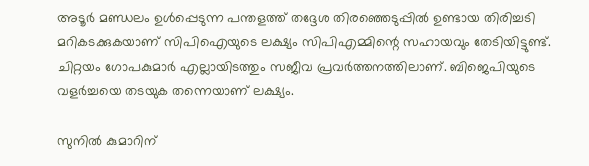അടൂര്‍ മണ്ഡലം ഉള്‍പ്പെടുന്ന പന്തളത്ത് തദ്ദേശ തിരഞ്ഞെടുപ്പില്‍ ഉണ്ടായ തിരിച്ചടി മറികടക്കുകയാണ് സിപിഐയുടെ ലക്ഷ്യം സിപിഎമ്മിന്റെ സഹായവും തേടിയിട്ടുണ്ട്. ചിറ്റയം ഗോപകുമാര്‍ എല്ലായിടത്തും സജീവ പ്രവര്‍ത്തനത്തിലാണ്. ബിജെപിയുടെ വളര്‍ച്ചയെ തടയുക തന്നെയാണ് ലക്ഷ്യം.

സുനില്‍ കുമാറിന്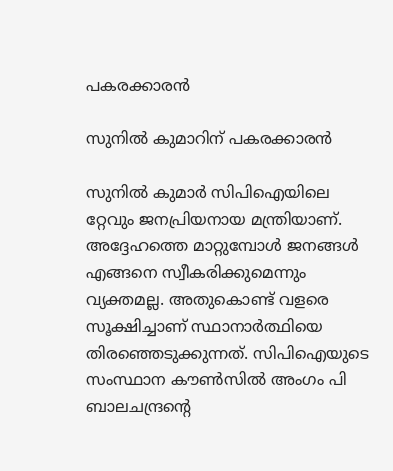പകരക്കാരന്‍

സുനില്‍ കുമാറിന് പകരക്കാരന്‍

സുനില്‍ കുമാര്‍ സിപിഐയിലെ റ്റേവും ജനപ്രിയനായ മന്ത്രിയാണ്. അദ്ദേഹത്തെ മാറ്റുമ്പോള്‍ ജനങ്ങള്‍ എങ്ങനെ സ്വീകരിക്കുമെന്നും വ്യക്തമല്ല. അതുകൊണ്ട് വളരെ സൂക്ഷിച്ചാണ് സ്ഥാനാര്‍ത്ഥിയെ തിരഞ്ഞെടുക്കുന്നത്. സിപിഐയുടെ സംസ്ഥാന കൗണ്‍സില്‍ അംഗം പി ബാലചന്ദ്രന്റെ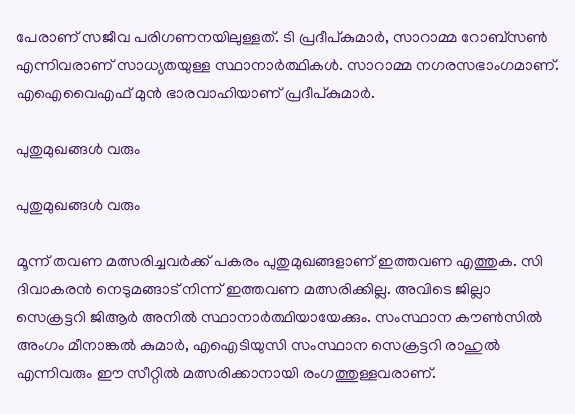പേരാണ് സജീവ പരിഗണനയിലുള്ളത്. ടി പ്രദീപ്കുമാര്‍, സാറാമ്മ റോബ്‌സണ്‍ എന്നിവരാണ് സാധ്യതയുള്ള സ്ഥാനാര്‍ത്ഥികള്‍. സാറാമ്മ നഗരസഭാംഗമാണ്. എഐവൈഎഫ് മുന്‍ ഭാരവാഹിയാണ് പ്രദീപ്കുമാര്‍.

പുതുമുഖങ്ങള്‍ വരും

പുതുമുഖങ്ങള്‍ വരും

മൂന്ന് തവണ മത്സരിച്ചവര്‍ക്ക് പകരം പുതുമുഖങ്ങളാണ് ഇത്തവണ എത്തുക. സി ദിവാകരന്‍ നെടുമങ്ങാട് നിന്ന് ഇത്തവണ മത്സരിക്കില്ല. അവിടെ ജില്ലാ സെക്രട്ടറി ജിആര്‍ അനില്‍ സ്ഥാനാര്‍ത്ഥിയായേക്കും. സംസ്ഥാന കൗണ്‍സില്‍ അംഗം മീനാങ്കല്‍ കുമാര്‍, എഐടിയുസി സംസ്ഥാന സെക്രട്ടറി രാഹുല്‍ എന്നിവരും ഈ സീറ്റില്‍ മത്സരിക്കാനായി രംഗത്തുള്ളവരാണ്.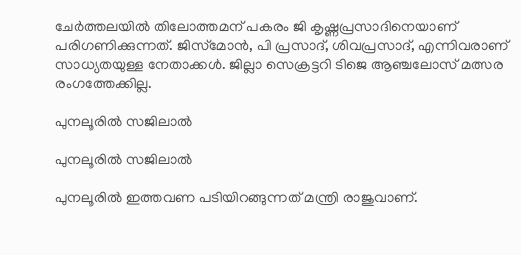ചേര്‍ത്തലയില്‍ തിലോത്തമന് പകരം ജി കൃഷ്ണപ്രസാദിനെയാണ് പരിഗണിക്കുന്നത്. ജിസ്‌മോന്‍, പി പ്രസാദ്, ശിവപ്രസാദ്, എന്നിവരാണ് സാധ്യതയുള്ള നേതാക്കള്‍. ജില്ലാ സെക്രട്ടറി ടിജെ ആഞ്ചലോസ് മത്സര രംഗത്തേക്കില്ല.

പുനലൂരില്‍ സജിലാല്‍

പുനലൂരില്‍ സജിലാല്‍

പുനലൂരില്‍ ഇത്തവണ പടിയിറങ്ങുന്നത് മന്ത്രി രാജുവാണ്.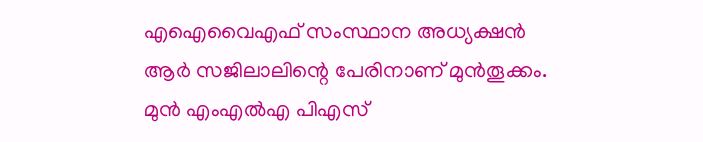എഐവൈഎഫ് സംസ്ഥാന അധ്യക്ഷന്‍ ആര്‍ സജിലാലിന്റെ പേരിനാണ് മുന്‍തൂക്കം. മുന്‍ എംഎല്‍എ പിഎസ്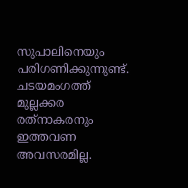സുപാലിനെയും പരിഗണിക്കുന്നുണ്ട്. ചടയമംഗത്ത് മുല്ലക്കര രത്‌നാകരനും ഇത്തവണ അവസരമില്ല.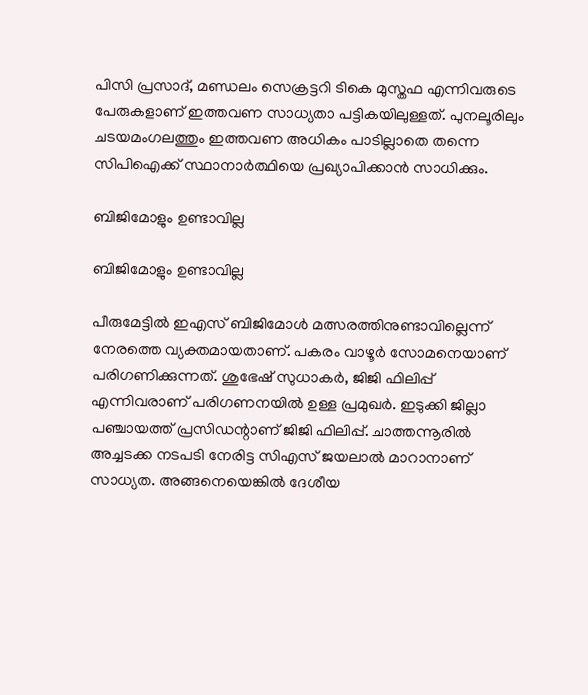പിസി പ്രസാദ്, മണ്ഡലം സെക്രട്ടറി ടികെ മുസ്തഫ എന്നിവരുടെ പേരുകളാണ് ഇത്തവണ സാധ്യതാ പട്ടികയിലുള്ളത്. പുനലൂരിലും ചടയമംഗലത്തും ഇത്തവണ അധികം പാടില്ലാതെ തന്നെ സിപിഐക്ക് സ്ഥാനാര്‍ത്ഥിയെ പ്രഖ്യാപിക്കാന്‍ സാധിക്കും.

ബിജിമോളും ഉണ്ടാവില്ല

ബിജിമോളും ഉണ്ടാവില്ല

പീരുമേട്ടില്‍ ഇഎസ് ബിജിമോള്‍ മത്സരത്തിനുണ്ടാവില്ലെന്ന് നേരത്തെ വ്യക്തമായതാണ്. പകരം വാഴൂര്‍ സോമനെയാണ് പരിഗണിക്കുന്നത്. ശുഭേഷ് സുധാകര്‍, ജിജി ഫിലിപ്പ് എന്നിവരാണ് പരിഗണനയില്‍ ഉള്ള പ്രമുഖര്‍. ഇടുക്കി ജില്ലാ പഞ്ചായത്ത് പ്രസിഡന്റാണ് ജിജി ഫിലിപ്പ്. ചാത്തന്നൂരില്‍ അച്ചടക്ക നടപടി നേരിട്ട സിഎസ് ജയലാല്‍ മാറാനാണ് സാധ്യത. അങ്ങനെയെങ്കില്‍ ദേശീയ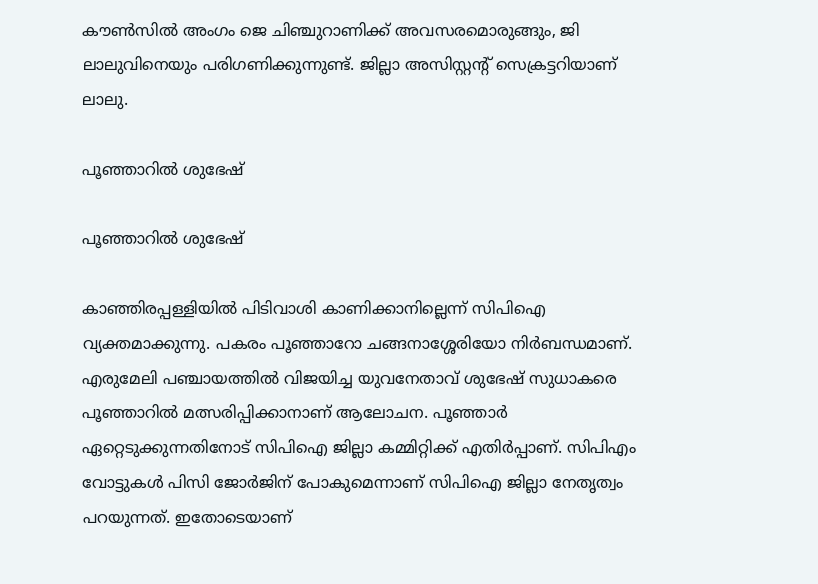കൗണ്‍സില്‍ അംഗം ജെ ചിഞ്ചുറാണിക്ക് അവസരമൊരുങ്ങും, ജി ലാലുവിനെയും പരിഗണിക്കുന്നുണ്ട്. ജില്ലാ അസിസ്റ്റന്റ് സെക്രട്ടറിയാണ് ലാലു.

പൂഞ്ഞാറില്‍ ശുഭേഷ്

പൂഞ്ഞാറില്‍ ശുഭേഷ്

കാഞ്ഞിരപ്പള്ളിയില്‍ പിടിവാശി കാണിക്കാനില്ലെന്ന് സിപിഐ വ്യക്തമാക്കുന്നു. പകരം പൂഞ്ഞാറോ ചങ്ങനാശ്ശേരിയോ നിര്‍ബന്ധമാണ്. എരുമേലി പഞ്ചായത്തില്‍ വിജയിച്ച യുവനേതാവ് ശുഭേഷ് സുധാകരെ പൂഞ്ഞാറില്‍ മത്സരിപ്പിക്കാനാണ് ആലോചന. പൂഞ്ഞാര്‍ ഏറ്റെടുക്കുന്നതിനോട് സിപിഐ ജില്ലാ കമ്മിറ്റിക്ക് എതിര്‍പ്പാണ്. സിപിഎം വോട്ടുകള്‍ പിസി ജോര്‍ജിന് പോകുമെന്നാണ് സിപിഐ ജില്ലാ നേതൃത്വം പറയുന്നത്. ഇതോടെയാണ്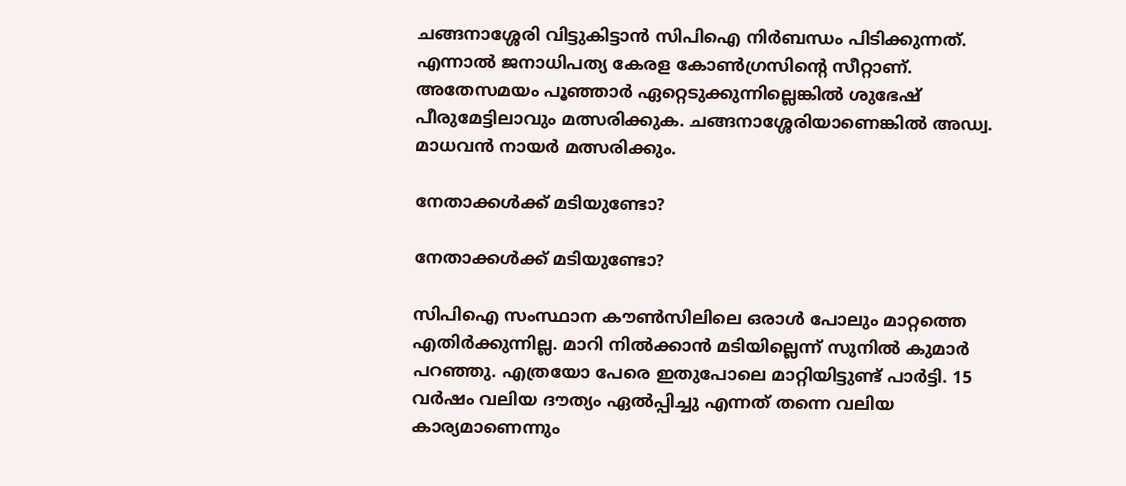ചങ്ങനാശ്ശേരി വിട്ടുകിട്ടാന്‍ സിപിഐ നിര്‍ബന്ധം പിടിക്കുന്നത്. എന്നാല്‍ ജനാധിപത്യ കേരള കോണ്‍ഗ്രസിന്റെ സീറ്റാണ്. അതേസമയം പൂഞ്ഞാര്‍ ഏറ്റെടുക്കുന്നില്ലെങ്കില്‍ ശുഭേഷ് പീരുമേട്ടിലാവും മത്സരിക്കുക. ചങ്ങനാശ്ശേരിയാണെങ്കില്‍ അഡ്വ. മാധവന്‍ നായര്‍ മത്സരിക്കും.

നേതാക്കള്‍ക്ക് മടിയുണ്ടോ?

നേതാക്കള്‍ക്ക് മടിയുണ്ടോ?

സിപിഐ സംസ്ഥാന കൗണ്‍സിലിലെ ഒരാള്‍ പോലും മാറ്റത്തെ എതിര്‍ക്കുന്നില്ല. മാറി നില്‍ക്കാന്‍ മടിയില്ലെന്ന് സുനില്‍ കുമാര്‍ പറഞ്ഞു. എത്രയോ പേരെ ഇതുപോലെ മാറ്റിയിട്ടുണ്ട് പാര്‍ട്ടി. 15 വര്‍ഷം വലിയ ദൗത്യം ഏല്‍പ്പിച്ചു എന്നത് തന്നെ വലിയ കാര്യമാണെന്നും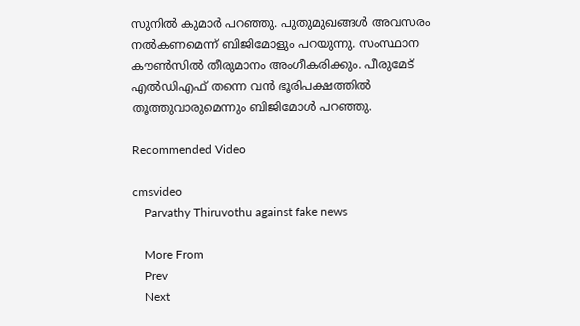സുനില്‍ കുമാര്‍ പറഞ്ഞു. പുതുമുഖങ്ങള്‍ അവസരം നല്‍കണമെന്ന് ബിജിമോളും പറയുന്നു. സംസ്ഥാന കൗണ്‍സില്‍ തീരുമാനം അംഗീകരിക്കും. പീരുമേട് എല്‍ഡിഎഫ് തന്നെ വന്‍ ഭൂരിപക്ഷത്തില്‍ തൂത്തുവാരുമെന്നും ബിജിമോള്‍ പറഞ്ഞു.

Recommended Video

cmsvideo
    Parvathy Thiruvothu against fake news

    More From
    Prev
    Next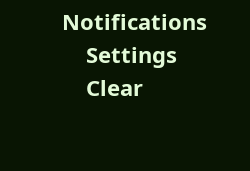Notifications
    Settings
    Clear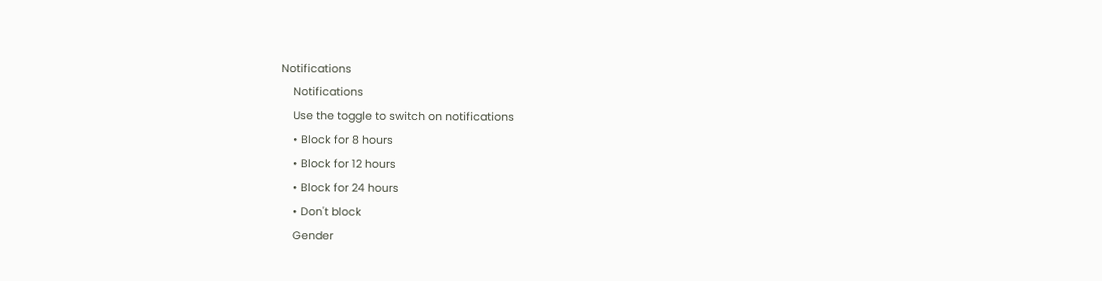Notifications
    Notifications
    Use the toggle to switch on notifications
    • Block for 8 hours
    • Block for 12 hours
    • Block for 24 hours
    • Don't block
    Gender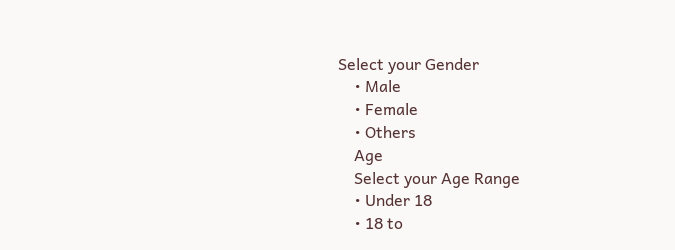Select your Gender
    • Male
    • Female
    • Others
    Age
    Select your Age Range
    • Under 18
    • 18 to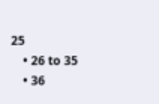25
    • 26 to 35
    • 36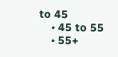to 45
    • 45 to 55
    • 55+